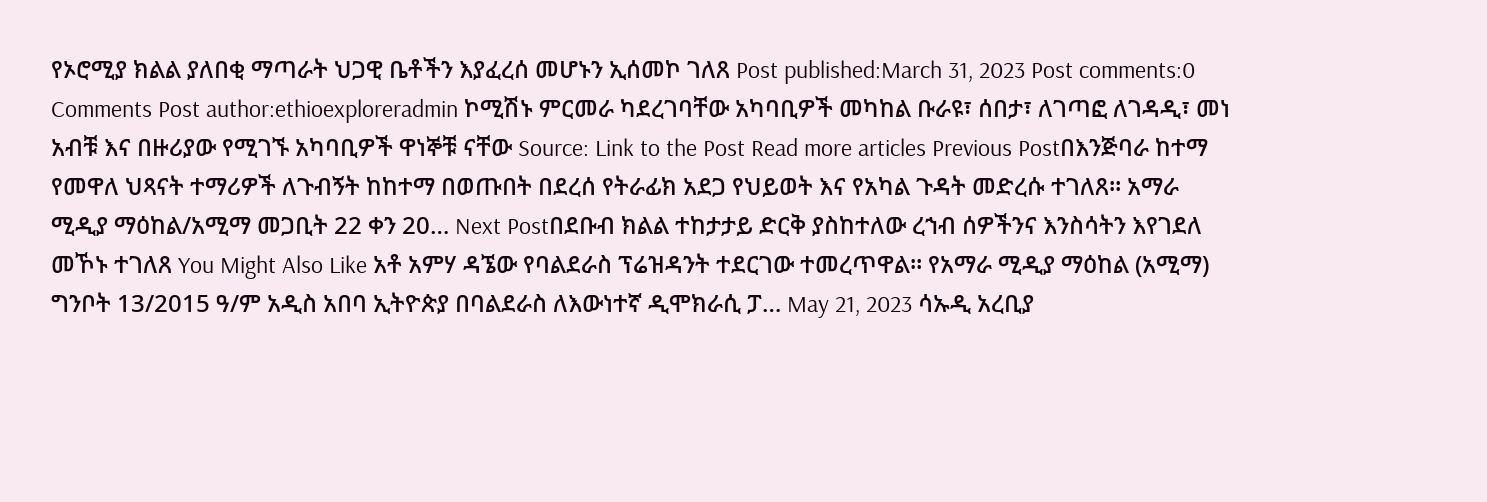የኦሮሚያ ክልል ያለበቂ ማጣራት ህጋዊ ቤቶችን እያፈረሰ መሆኑን ኢሰመኮ ገለጸ Post published:March 31, 2023 Post comments:0 Comments Post author:ethioexploreradmin ኮሚሽኑ ምርመራ ካደረገባቸው አካባቢዎች መካከል ቡራዩ፣ ሰበታ፣ ለገጣፎ ለገዳዲ፣ መነ አብቹ እና በዙሪያው የሚገኙ አካባቢዎች ዋነኞቹ ናቸው Source: Link to the Post Read more articles Previous Postበእንጅባራ ከተማ የመዋለ ህጻናት ተማሪዎች ለጉብኝት ከከተማ በወጡበት በደረሰ የትራፊክ አደጋ የህይወት እና የአካል ጉዳት መድረሱ ተገለጸ። አማራ ሚዲያ ማዕከል/አሚማ መጋቢት 22 ቀን 20… Next Postበደቡብ ክልል ተከታታይ ድርቅ ያስከተለው ረኀብ ሰዎችንና እንስሳትን እየገደለ መኾኑ ተገለጸ You Might Also Like አቶ አምሃ ዳኜው የባልደራስ ፕሬዝዳንት ተደርገው ተመረጥዋል። የአማራ ሚዲያ ማዕከል (አሚማ) ግንቦት 13/2015 ዓ/ም አዲስ አበባ ኢትዮጵያ በባልደራስ ለእውነተኛ ዲሞክራሲ ፓ… May 21, 2023 ሳኡዲ አረቢያ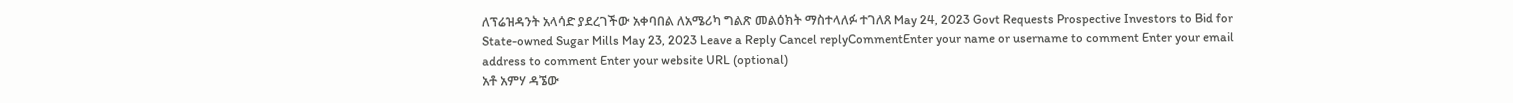ለፕሬዝዳንት አላሳድ ያደረገችው አቀባበል ለአሜሪካ ግልጽ መልዕክት ማስተላለፉ ተገለጸ May 24, 2023 Govt Requests Prospective Investors to Bid for State-owned Sugar Mills May 23, 2023 Leave a Reply Cancel replyCommentEnter your name or username to comment Enter your email address to comment Enter your website URL (optional)
አቶ አምሃ ዳኜው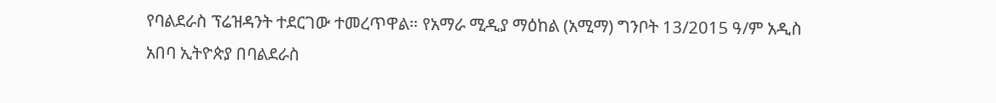የባልደራስ ፕሬዝዳንት ተደርገው ተመረጥዋል። የአማራ ሚዲያ ማዕከል (አሚማ) ግንቦት 13/2015 ዓ/ም አዲስ አበባ ኢትዮጵያ በባልደራስ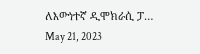ለእውነተኛ ዲሞክራሲ ፓ… May 21, 2023